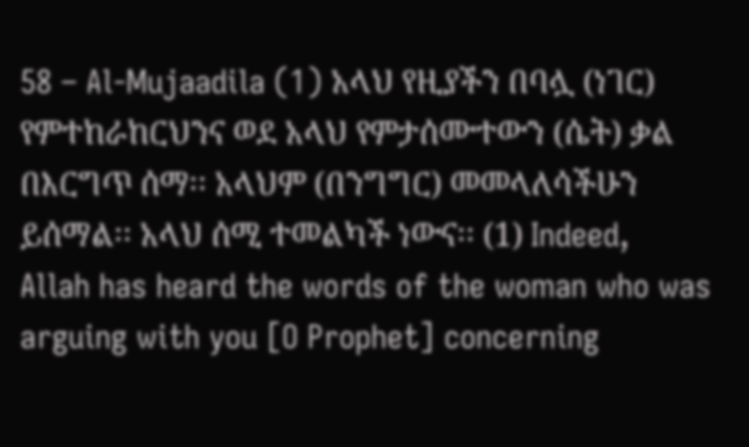58 – Al-Mujaadila (1) አላህ የዚያችን በባሏ (ነገር) የምተከራከርህንና ወደ አላህ የምታሰሙተውን (ሴት) ቃል በእርግጥ ሰማ፡፡ አላህም (በንግግር) መመላለሳችሁን ይሰማል፡፡ አላህ ሰሚ ተመልካች ነውና፡፡ (1) Indeed, Allah has heard the words of the woman who was arguing with you [O Prophet] concerning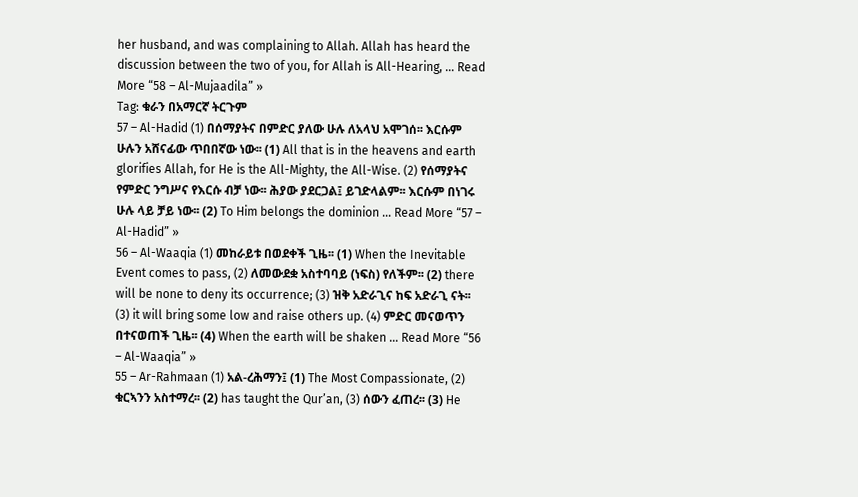her husband, and was complaining to Allah. Allah has heard the discussion between the two of you, for Allah is All-Hearing, … Read More “58 – Al-Mujaadila” »
Tag: ቁራን በአማርኛ ትርጉም
57 – Al-Hadid (1) በሰማያትና በምድር ያለው ሁሉ ለአላህ አሞገሰ፡፡ እርሱም ሁሉን አሸናፊው ጥበበኛው ነው፡፡ (1) All that is in the heavens and earth glorifies Allah, for He is the All-Mighty, the All-Wise. (2) የሰማያትና የምድር ንግሥና የእርሱ ብቻ ነው፡፡ ሕያው ያደርጋል፤ ይገድላልም፡፡ እርሱም በነገሩ ሁሉ ላይ ቻይ ነው፡፡ (2) To Him belongs the dominion … Read More “57 – Al-Hadid” »
56 – Al-Waaqia (1) መከራይቱ በወደቀች ጊዜ፡፡ (1) When the Inevitable Event comes to pass, (2) ለመውደቋ አስተባባይ (ነፍስ) የለችም፡፡ (2) there will be none to deny its occurrence; (3) ዝቅ አድራጊና ከፍ አድራጊ ናት፡፡ (3) it will bring some low and raise others up. (4) ምድር መናወጥን በተናወጠች ጊዜ፡፡ (4) When the earth will be shaken … Read More “56 – Al-Waaqia” »
55 – Ar-Rahmaan (1) አል-ረሕማን፤ (1) The Most Compassionate, (2) ቁርኣንን አስተማረ፡፡ (2) has taught the Qur’an, (3) ሰውን ፈጠረ፡፡ (3) He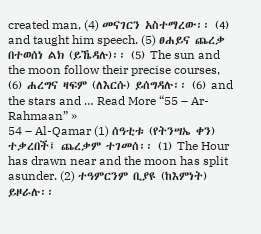created man, (4) መናገርን አስተማረው፡፡ (4) and taught him speech. (5) ፀሐይና ጨረቃ በተወሰነ ልክ (ይኼዳሉ)፡፡ (5) The sun and the moon follow their precise courses, (6) ሐረግና ዛፍም (ለእርሱ) ይሰግዳሉ፡፡ (6) and the stars and … Read More “55 – Ar-Rahmaan” »
54 – Al-Qamar (1) ሰዓቲቱ (የትንሣኤ ቀን) ተቃረበች፤ ጨረቃም ተገመሰ፡፡ (1) The Hour has drawn near and the moon has split asunder. (2) ተዓምርንም ቢያዩ (ከእምነት) ይዞራሉ፡፡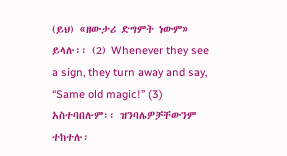(ይህ) «ዘውታሪ ድግምት ነውም» ይላሉ፡፡ (2) Whenever they see a sign, they turn away and say, “Same old magic!” (3) አስተባበሉም፡፡ ዝንባሌዎቻቸውንም ተከተሉ፡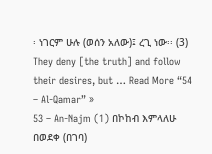፡ ነገርም ሁሉ (ወሰን አለው)፤ ረጊ ነው፡፡ (3) They deny [the truth] and follow their desires, but … Read More “54 – Al-Qamar” »
53 – An-Najm (1) በኮከብ እምላለሁ በወደቀ (በገባ)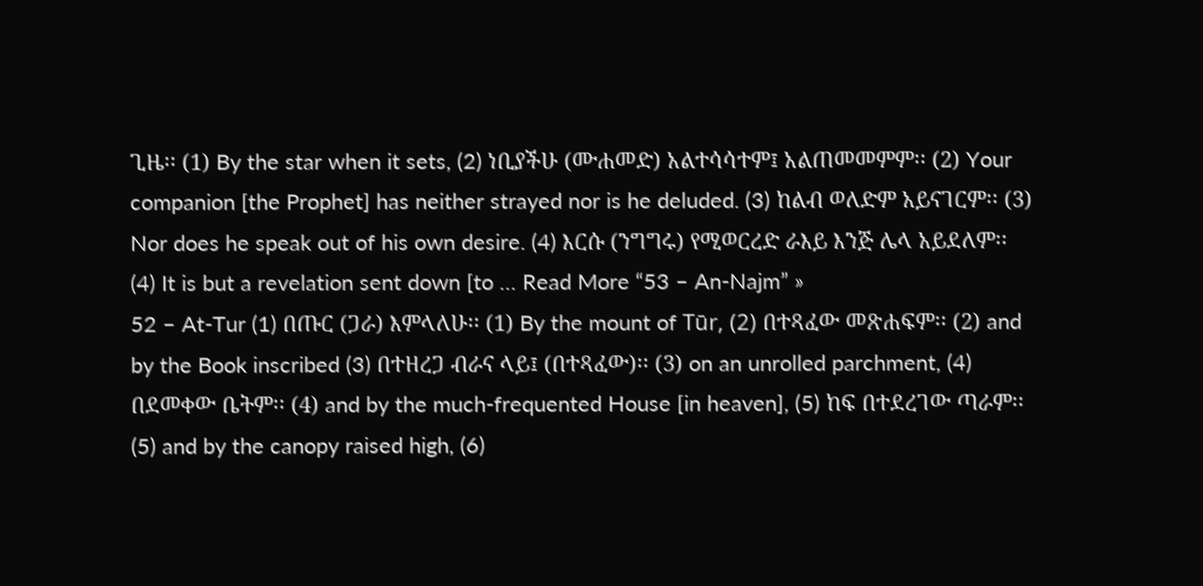ጊዜ፡፡ (1) By the star when it sets, (2) ነቢያችሁ (ሙሐመድ) አልተሳሳተም፤ አልጠመመምም፡፡ (2) Your companion [the Prophet] has neither strayed nor is he deluded. (3) ከልብ ወለድም አይናገርም፡፡ (3) Nor does he speak out of his own desire. (4) እርሱ (ንግግሩ) የሚወርረድ ራእይ እንጅ ሌላ አይደለም፡፡ (4) It is but a revelation sent down [to … Read More “53 – An-Najm” »
52 – At-Tur (1) በጡር (ጋራ) እምላለሁ፡፡ (1) By the mount of Tūr, (2) በተጻፈው መጽሐፍም፡፡ (2) and by the Book inscribed (3) በተዘረጋ ብራና ላይ፤ (በተጻፈው)፡፡ (3) on an unrolled parchment, (4) በደመቀው ቤትም፡፡ (4) and by the much-frequented House [in heaven], (5) ከፍ በተደረገው ጣራም፡፡ (5) and by the canopy raised high, (6)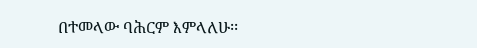በተመላው ባሕርም እምላለሁ፡፡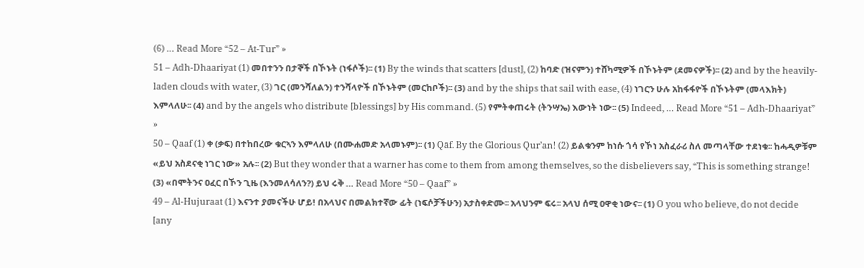(6) … Read More “52 – At-Tur” »
51 – Adh-Dhaariyat (1) መበተንን በታኞች በኾኑት (ነፋሶች)፡፡ (1) By the winds that scatters [dust], (2) ከባድ (ዝናምን) ተሸካሚዎች በኾኑትም (ደመናዎች)፡፡ (2) and by the heavily-laden clouds with water, (3) ገር (መንሻለልን) ተንሻላዮች በኾኑትም (መርከቦች)፡፡ (3) and by the ships that sail with ease, (4) ነገርን ሁሉ አከፋፋዮች በኾኑትም (መላእክት) እምላለሁ፡፡ (4) and by the angels who distribute [blessings] by His command. (5) የምትቀጠሩት (ትንሣኤ) እውነት ነው፡፡ (5) Indeed, … Read More “51 – Adh-Dhaariyat” »
50 – Qaaf (1) ቀ (ቃፍ) በተከበረው ቁርኣን እምላለሁ (በሙሐመድ አላመኑም)፡፡ (1) Qāf. By the Glorious Qur’an! (2) ይልቁንም ከነሱ ጎሳ የኾነ አስፈራሪ ስለ መጣላቸው ተደነቁ፡፡ ከሓዲዎቹም «ይህ አስደናቂ ነገር ነው» አሉ፡፡ (2) But they wonder that a warner has come to them from among themselves, so the disbelievers say, “This is something strange! (3) «በሞትንና ዐፈር በኾን ጊዜ (እንመለሳለን?) ይህ ሩቅ … Read More “50 – Qaaf” »
49 – Al-Hujuraat (1) እናንተ ያመናችሁ ሆይ! በአላህና በመልክተኛው ፊት (ነፍሶቻችሁን) አታስቀድሙ፡፡ አላህንም ፍሩ፡፡ አላህ ሰሚ ዐዋቂ ነውና፡፡ (1) O you who believe, do not decide [any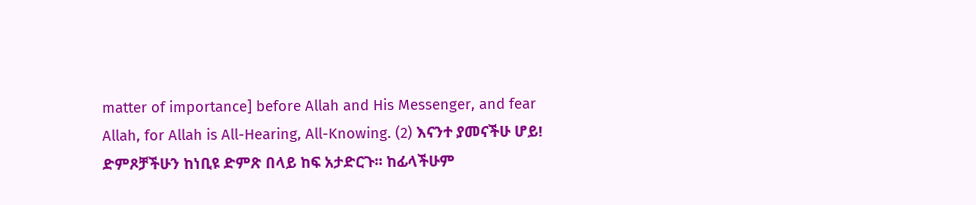matter of importance] before Allah and His Messenger, and fear Allah, for Allah is All-Hearing, All-Knowing. (2) እናንተ ያመናችሁ ሆይ! ድምጾቻችሁን ከነቢዩ ድምጽ በላይ ከፍ አታድርጉ፡፡ ከፊላችሁም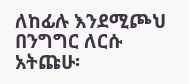ለከፊሉ እንደሚጮህ በንግግር ለርሱ አትጩሁ፡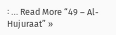፡ … Read More “49 – Al-Hujuraat” »